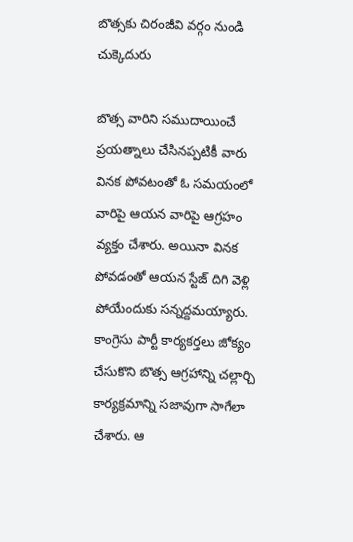బొత్సకు చిరంజీవి వర్గం నుండి చుక్కెదురు

బొత్స వారిని సముదాయించే ప్రయత్నాలు చేసినప్పటికీ వారు వినక పోవటంతో ఓ సమయంలో వారిపై ఆయన వారిపై ఆగ్రహం వ్యక్తం చేశారు. అయినా వినక పోవడంతో ఆయన స్టేజ్ దిగి వెళ్లి పోయేందుకు సన్నద్దమయ్యారు. కాంగ్రెసు పార్టీ కార్యకర్తలు జోక్యం చేసుకొని బొత్స ఆగ్రహాన్ని చల్లార్చి కార్యక్రమాన్ని సజావుగా సాగేలా చేశారు. ఆ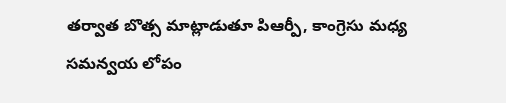తర్వాత బొత్స మాట్లాడుతూ పిఆర్పీ, కాంగ్రెసు మధ్య సమన్వయ లోపం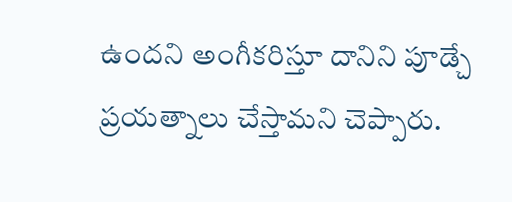ఉందని అంగీకరిస్తూ దానిని పూడ్చే ప్రయత్నాలు చేస్తామని చెప్పారు.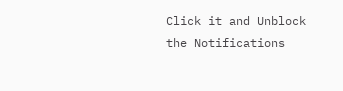Click it and Unblock the Notifications